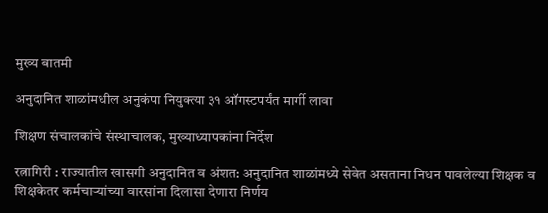मुख्य बातमी

अनुदानित शाळांमधील अनुकंपा नियुक्त्या ३१ ऑगस्टपर्यंत मार्गी लावा

शिक्षण संचालकांचे संस्थाचालक, मुख्याध्यापकांना निर्देश

रत्नागिरी : राज्यातील खासगी अनुदानित व अंशत: अनुदानित शाळांमध्ये सेवेत असताना निधन पावलेल्या शिक्षक व शिक्षकेतर कर्मचाऱ्यांच्या वारसांना दिलासा देणारा निर्णय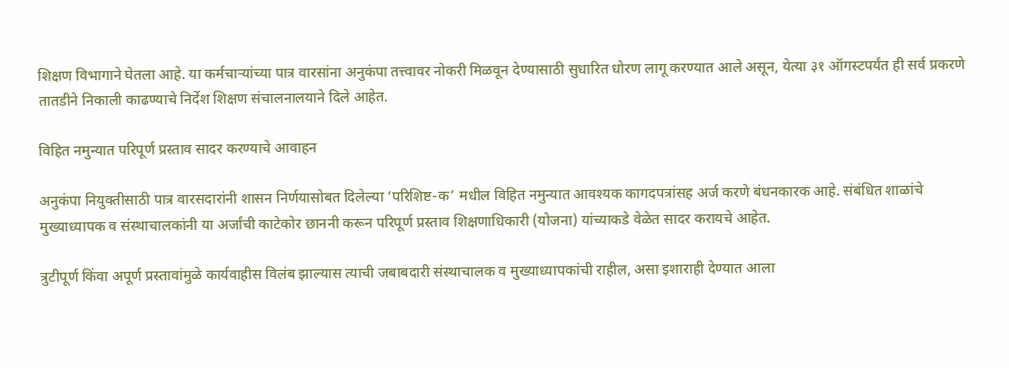शिक्षण विभागाने घेतला आहे. या कर्मचाऱ्यांच्या पात्र वारसांना अनुकंपा तत्त्वावर नोकरी मिळवून देण्यासाठी सुधारित धोरण लागू करण्यात आले असून, येत्या ३१ ऑगस्टपर्यंत ही सर्व प्रकरणे तातडीने निकाली काढण्याचे निर्देश शिक्षण संचालनालयाने दिले आहेत.

विहित नमुन्यात परिपूर्ण प्रस्ताव सादर करण्याचे आवाहन

अनुकंपा नियुक्तीसाठी पात्र वारसदारांनी शासन निर्णयासोबत दिलेल्या ‘परिशिष्ट-क’ मधील विहित नमुन्यात आवश्यक कागदपत्रांसह अर्ज करणे बंधनकारक आहे. संबंधित शाळांचे मुख्याध्यापक व संस्थाचालकांनी या अर्जांची काटेकोर छाननी करून परिपूर्ण प्रस्ताव शिक्षणाधिकारी (योजना) यांच्याकडे वेळेत सादर करायचे आहेत.

त्रुटीपूर्ण किंवा अपूर्ण प्रस्तावांमुळे कार्यवाहीस विलंब झाल्यास त्याची जबाबदारी संस्थाचालक व मुख्याध्यापकांची राहील, असा इशाराही देण्यात आला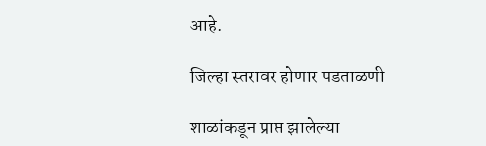आहे.

जिल्हा स्तरावर होणार पडताळणी

शाळांकडून प्राप्त झालेल्या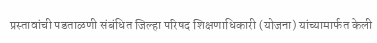प्रस्तावांची पडताळणी संबंधित जिल्हा परिषद शिक्षणाधिकारी (योजना) यांच्यामार्फत केली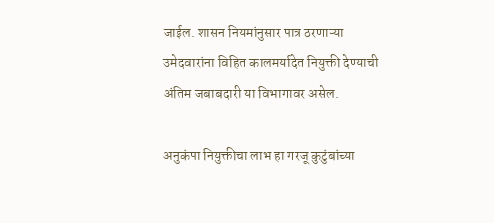जाईल. शासन नियमांनुसार पात्र ठरणाऱ्या उमेदवारांना विहित कालमर्यादेत नियुक्ती देण्याची अंतिम जबाबदारी या विभागावर असेल.

अनुकंपा नियुक्तीचा लाभ हा गरजू कुटुंबांच्या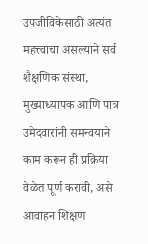उपजीविकेसाठी अत्यंत महत्त्वाचा असल्याने सर्व शैक्षणिक संस्था, मुख्याध्यापक आणि पात्र उमेदवारांनी समन्वयाने काम करून ही प्रक्रिया वेळेत पूर्ण करावी, असे आवाहन शिक्षण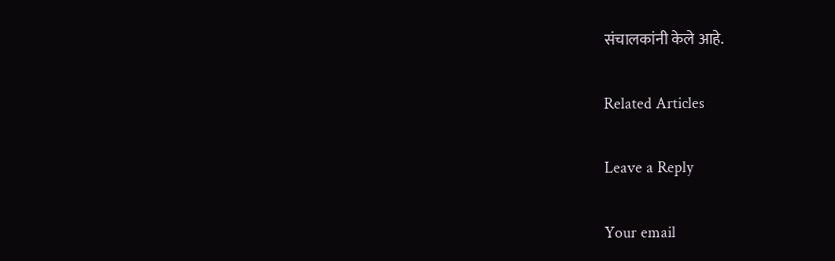संचालकांनी केले आहे.

Related Articles

Leave a Reply

Your email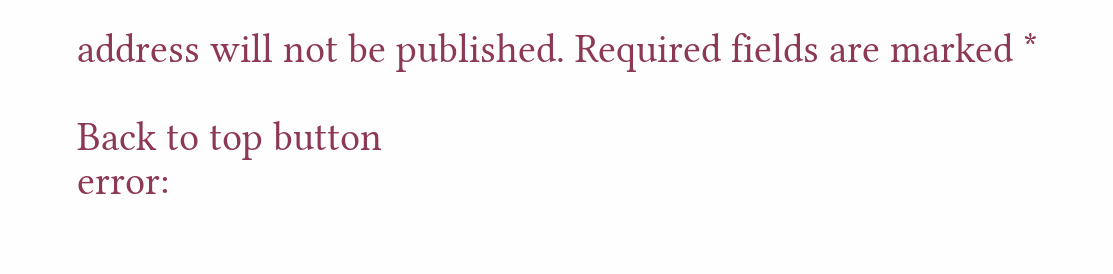address will not be published. Required fields are marked *

Back to top button
error: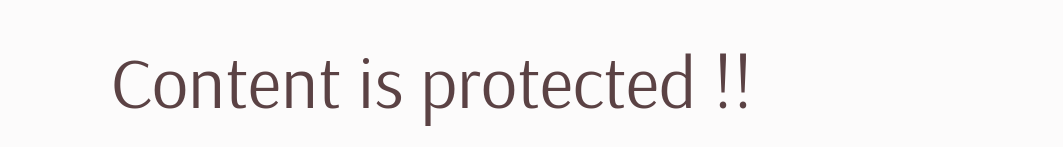Content is protected !!